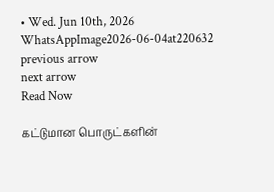• Wed. Jun 10th, 2026
WhatsAppImage2026-06-04at220632
previous arrow
next arrow
Read Now

கட்டுமான பொருட்களின்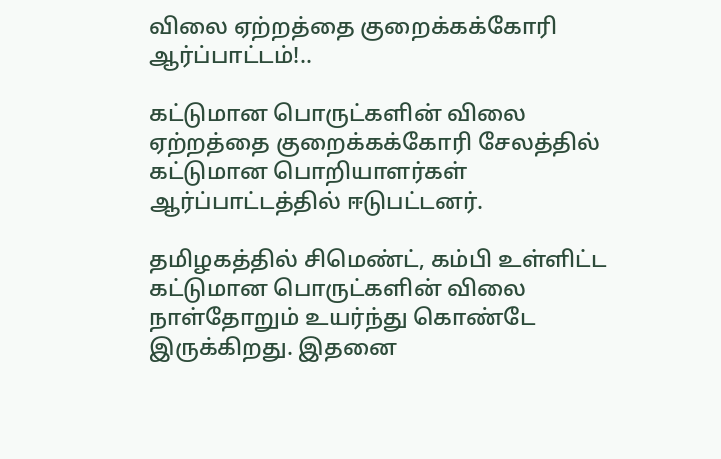விலை ஏற்றத்தை குறைக்கக்கோரி ஆர்ப்பாட்டம்!..

கட்டுமான பொருட்களின் விலை ஏற்றத்தை குறைக்கக்கோரி சேலத்தில் கட்டுமான பொறியாளர்கள் ஆர்ப்பாட்டத்தில் ஈடுபட்டனர்.

தமிழகத்தில் சிமெண்ட், கம்பி உள்ளிட்ட கட்டுமான பொருட்களின் விலை நாள்தோறும் உயர்ந்து கொண்டே இருக்கிறது. இதனை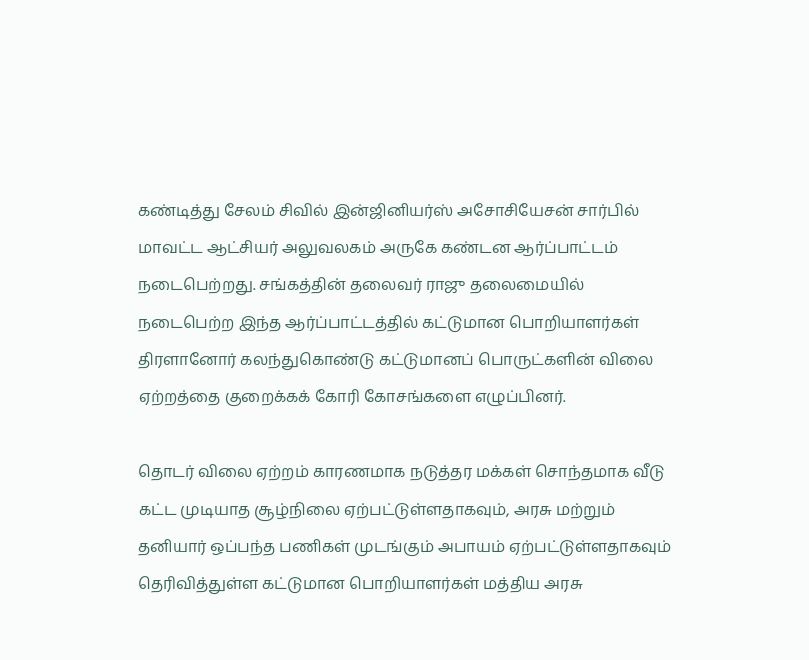கண்டித்து சேலம் சிவில் இன்ஜினியர்ஸ் அசோசியேசன் சார்பில் மாவட்ட ஆட்சியர் அலுவலகம் அருகே கண்டன ஆர்ப்பாட்டம் நடைபெற்றது. சங்கத்தின் தலைவர் ராஜு தலைமையில் நடைபெற்ற இந்த ஆர்ப்பாட்டத்தில் கட்டுமான பொறியாளர்கள் திரளானோர் கலந்துகொண்டு கட்டுமானப் பொருட்களின் விலை ஏற்றத்தை குறைக்கக் கோரி கோசங்களை எழுப்பினர்.

தொடர் விலை ஏற்றம் காரணமாக நடுத்தர மக்கள் சொந்தமாக வீடு கட்ட முடியாத சூழ்நிலை ஏற்பட்டுள்ளதாகவும், அரசு மற்றும் தனியார் ஒப்பந்த பணிகள் முடங்கும் அபாயம் ஏற்பட்டுள்ளதாகவும் தெரிவித்துள்ள கட்டுமான பொறியாளர்கள் மத்திய அரசு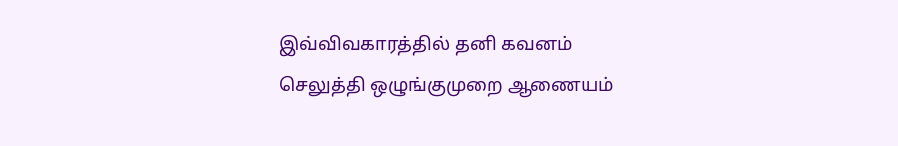இவ்விவகாரத்தில் தனி கவனம் செலுத்தி ஒழுங்குமுறை ஆணையம்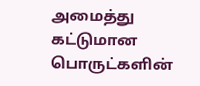அமைத்து கட்டுமான பொருட்களின்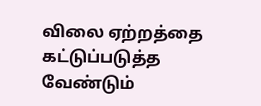விலை ஏற்றத்தை கட்டுப்படுத்த வேண்டும்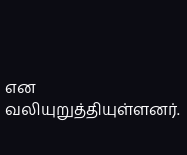என வலியுறுத்தியுள்ளனர்.